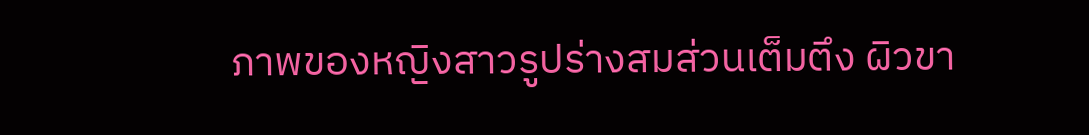ภาพของหญิงสาวรูปร่างสมส่วนเต็มตึง ผิวขา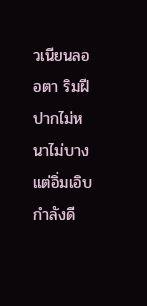วเนียนลออตา ริมฝีปากไม่หนาไม่บางแต่อิ่มเอิบกำลังดี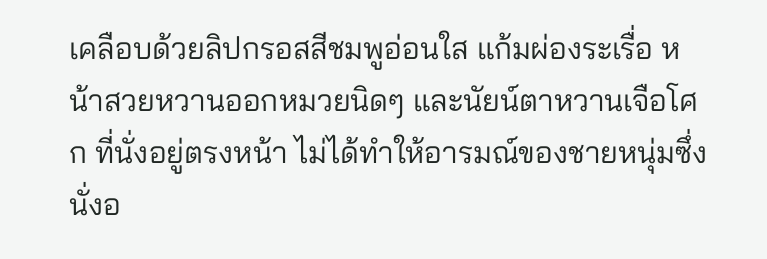เคลือบด้วยลิปกรอสสีชมพูอ่อนใส แก้มผ่องระเรื่อ หน้าสวยหวานออกหมวยนิดๆ และนัยน์ตาหวานเจือโศก ที่นั่งอยู่ตรงหน้า ไม่ได้ทำให้อารมณ์ของชายหนุ่มซึ่งนั่งอ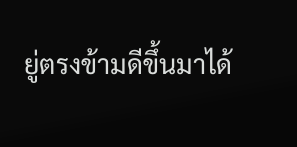ยู่ตรงข้ามดีขึ้นมาได้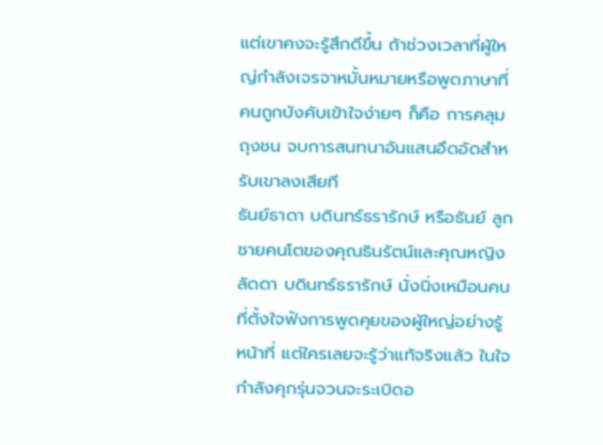แต่เขาคงจะรู้สึกดีขึ้น ถ้าช่วงเวลาที่ผู้ใหญ่กำลังเจรจาหมั้นหมายหรือพูดภาษาที่คนถูกบังคับเข้าใจง่ายๆ ก็คือ การคลุมถุงชน จบการสนทนาอันแสนอึดอัดสำหรับเขาลงเสียที
ธันย์ธาดา บดินทร์ธรารักษ์ หรือธันย์ ลูกชายคนโตของคุณธินรัตน์และคุณหญิงลัดดา บดินทร์ธรารักษ์ นั่งนิ่งเหมือนคนที่ตั้งใจฟังการพูดคุยของผู้ใหญ่อย่างรู้หน้าที่ แต่ใครเลยจะรู้ว่าแท้จริงแล้ว ในใจกำลังคุกรุ่นจวนจะระเบิดอ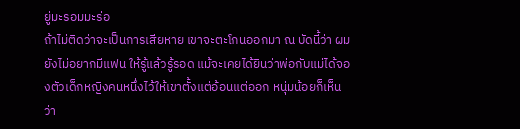ยู่มะรอมมะร่อ
ถ้าไม่ติดว่าจะเป็นการเสียหาย เขาจะตะโกนออกมา ณ บัดนี้ว่า ผมยังไม่อยากมีแฟน ให้รู้แล้วรู้รอด แม้จะเคยได้ยินว่าพ่อกับแม่ได้จองตัวเด็กหญิงคนหนึ่งไว้ให้เขาตั้งแต่อ้อนแต่ออก หนุ่มน้อยก็เห็นว่า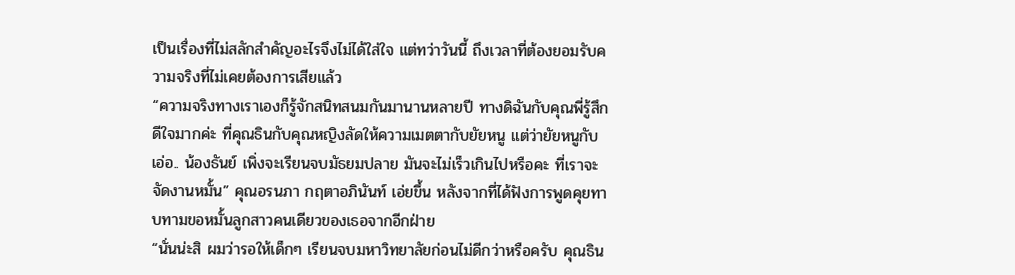เป็นเรื่องที่ไม่สลักสำคัญอะไรจึงไม่ได้ใส่ใจ แต่ทว่าวันนี้ ถึงเวลาที่ต้องยอมรับความจริงที่ไม่เคยต้องการเสียแล้ว
“ความจริงทางเราเองก็รู้จักสนิทสนมกันมานานหลายปี ทางดิฉันกับคุณพี่รู้สึกดีใจมากค่ะ ที่คุณธินกับคุณหญิงลัดให้ความเมตตากับยัยหนู แต่ว่ายัยหนูกับ เอ่อ.. น้องธันย์ เพิ่งจะเรียนจบมัธยมปลาย มันจะไม่เร็วเกินไปหรือคะ ที่เราจะจัดงานหมั้น” คุณอรนภา กฤตาอภินันท์ เอ่ยขึ้น หลังจากที่ได้ฟังการพูดคุยทาบทามขอหมั้นลูกสาวคนเดียวของเธอจากอีกฝ่าย
“นั่นน่ะสิ ผมว่ารอให้เด็กๆ เรียนจบมหาวิทยาลัยก่อนไม่ดีกว่าหรือครับ คุณธิน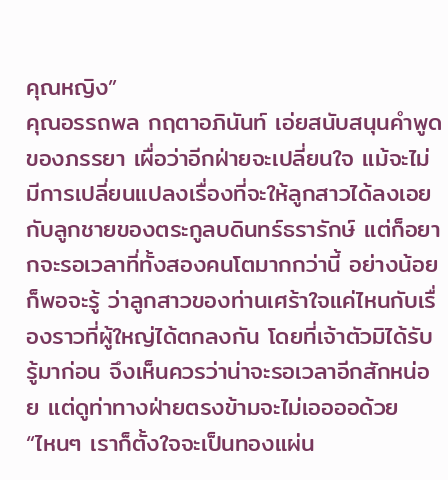คุณหญิง”
คุณอรรถพล กฤตาอภินันท์ เอ่ยสนับสนุนคำพูดของภรรยา เผื่อว่าอีกฝ่ายจะเปลี่ยนใจ แม้จะไม่มีการเปลี่ยนแปลงเรื่องที่จะให้ลูกสาวได้ลงเอยกับลูกชายของตระกูลบดินทร์ธรารักษ์ แต่ก็อยากจะรอเวลาที่ทั้งสองคนโตมากกว่านี้ อย่างน้อยก็พอจะรู้ ว่าลูกสาวของท่านเศร้าใจแค่ไหนกับเรื่องราวที่ผู้ใหญ่ได้ตกลงกัน โดยที่เจ้าตัวมิได้รับรู้มาก่อน จึงเห็นควรว่าน่าจะรอเวลาอีกสักหน่อย แต่ดูท่าทางฝ่ายตรงข้ามจะไม่เออออด้วย
“ไหนๆ เราก็ตั้งใจจะเป็นทองแผ่น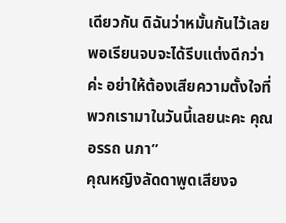เดียวกัน ดิฉันว่าหมั้นกันไว้เลย พอเรียนจบจะได้รีบแต่งดีกว่าค่ะ อย่าให้ต้องเสียความตั้งใจที่พวกเรามาในวันนี้เลยนะคะ คุณอรรถ นภา”
คุณหญิงลัดดาพูดเสียงจ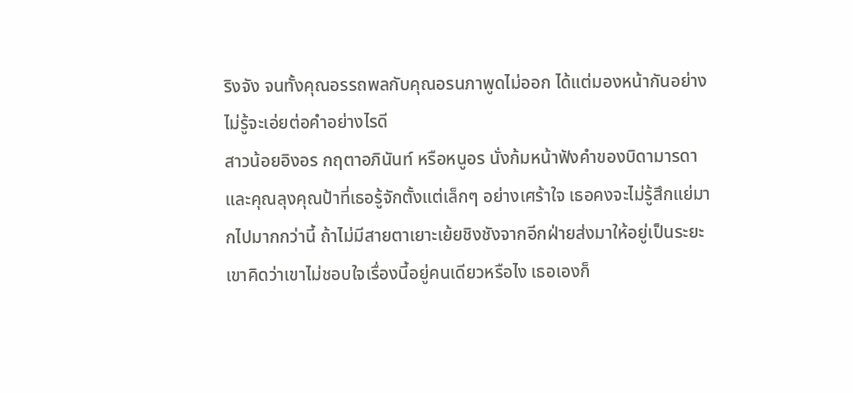ริงจัง จนทั้งคุณอรรถพลกับคุณอรนภาพูดไม่ออก ได้แต่มองหน้ากันอย่างไม่รู้จะเอ่ยต่อคำอย่างไรดี
สาวน้อยอิงอร กฤตาอภินันท์ หรือหนูอร นั่งก้มหน้าฟังคำของบิดามารดาและคุณลุงคุณป้าที่เธอรู้จักตั้งแต่เล็กๆ อย่างเศร้าใจ เธอคงจะไม่รู้สึกแย่มากไปมากกว่านี้ ถ้าไม่มีสายตาเยาะเย้ยชิงชังจากอีกฝ่ายส่งมาให้อยู่เป็นระยะ เขาคิดว่าเขาไม่ชอบใจเรื่องนี้อยู่คนเดียวหรือไง เธอเองก็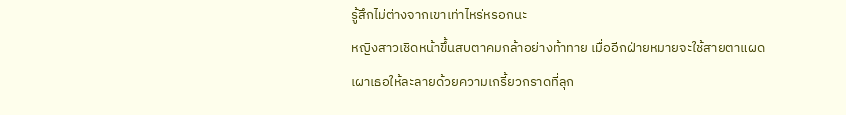รู้สึกไม่ต่างจากเขาเท่าไหร่หรอกนะ
หญิงสาวเชิดหน้าขึ้นสบตาคมกล้าอย่างท้าทาย เมื่ออีกฝ่ายหมายจะใช้สายตาแผดเผาเธอให้ละลายด้วยความเกรี้ยวกราดที่ลุก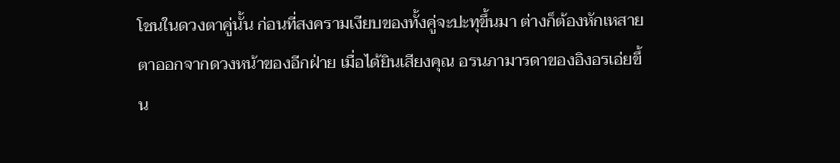โชนในดวงตาคู่นั้น ก่อนที่สงครามเงียบของทั้งคู่จะปะทุขึ้นมา ต่างก็ต้องหักเหสายตาออกจากดวงหน้าของอีกฝ่าย เมื่อได้ยินเสียงคุณ อรนภามารดาของอิงอรเอ่ยขึ้น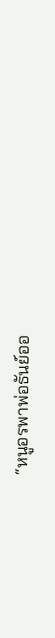“หนูอรพาพ่อธันย์ออ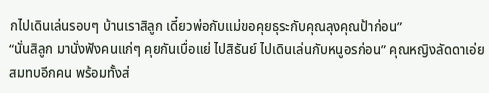กไปเดินเล่นรอบๆ บ้านเราสิลูก เดี๋ยวพ่อกับแม่ขอคุยธุระกับคุณลุงคุณป้าก่อน”
“นั่นสิลูก มานั่งฟังคนแก่ๆ คุยกันเบื่อแย่ ไปสิธันย์ ไปเดินเล่นกับหนูอรก่อน” คุณหญิงลัดดาเอ่ยสมทบอีกคน พร้อมทั้งส่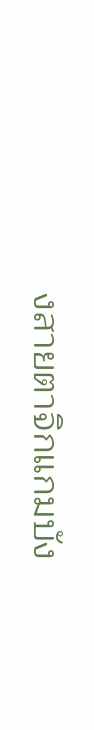งสายตาจิกแกมบัง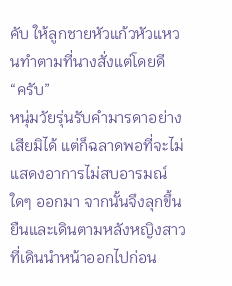คับ ให้ลูกชายหัวแก้วหัวแหวนทำตามที่นางสั่งแต่โดยดี
“ครับ”
หนุ่มวัยรุ่นรับคำมารดาอย่างเสียมิได้ แต่ก็ฉลาดพอที่จะไม่แสดงอาการไม่สบอารมณ์ใดๆ ออกมา จากนั้นจึงลุกขึ้นยืนและเดินตามหลังหญิงสาวที่เดินนำหน้าออกไปก่อน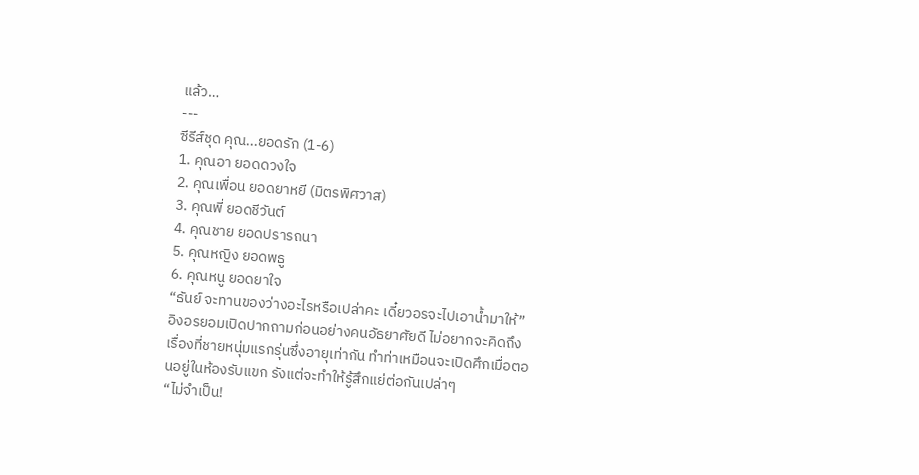แล้ว…
---
ซีรีส์ชุด คุณ...ยอดรัก (1-6)
1. คุณอา ยอดดวงใจ
2. คุณเพื่อน ยอดยาหยี (มิตรพิศวาส)
3. คุณพี่ ยอดชีวันต์
4. คุณชาย ยอดปรารถนา
5. คุณหญิง ยอดพธู
6. คุณหนู ยอดยาใจ
“ธันย์ จะทานของว่างอะไรหรือเปล่าคะ เดี๋ยวอรจะไปเอาน้ำมาให้” อิงอรยอมเปิดปากถามก่อนอย่างคนอัธยาศัยดี ไม่อยากจะคิดถึงเรื่องที่ชายหนุ่มแรกรุ่นซึ่งอายุเท่ากัน ทำท่าเหมือนจะเปิดศึกเมื่อตอนอยู่ในห้องรับแขก รังแต่จะทำให้รู้สึกแย่ต่อกันเปล่าๆ
“ไม่จำเป็น!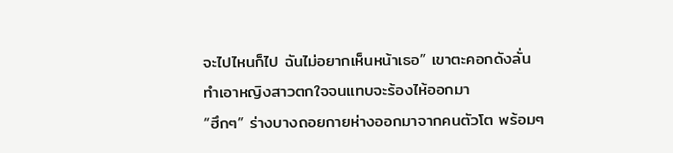จะไปไหนก็ไป ฉันไม่อยากเห็นหน้าเธอ” เขาตะคอกดังลั่น ทำเอาหญิงสาวตกใจจนแทบจะร้องไห้ออกมา
“ฮึกๆ” ร่างบางถอยกายห่างออกมาจากคนตัวโต พร้อมๆ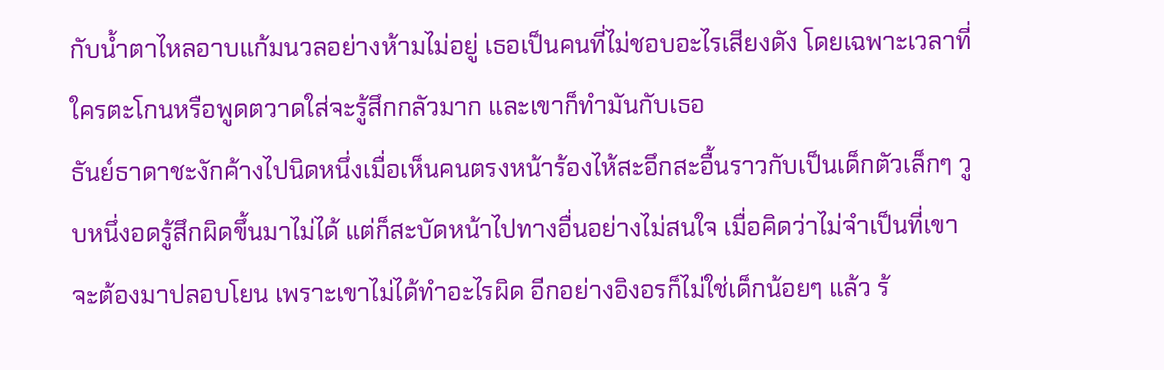กับน้ำตาไหลอาบแก้มนวลอย่างห้ามไม่อยู่ เธอเป็นคนที่ไม่ชอบอะไรเสียงดัง โดยเฉพาะเวลาที่ใครตะโกนหรือพูดตวาดใส่จะรู้สึกกลัวมาก และเขาก็ทำมันกับเธอ
ธันย์ธาดาชะงักค้างไปนิดหนึ่งเมื่อเห็นคนตรงหน้าร้องไห้สะอึกสะอื้นราวกับเป็นเด็กตัวเล็กๆ วูบหนึ่งอดรู้สึกผิดขึ้นมาไม่ได้ แต่ก็สะบัดหน้าไปทางอื่นอย่างไม่สนใจ เมื่อคิดว่าไม่จำเป็นที่เขาจะต้องมาปลอบโยน เพราะเขาไม่ได้ทำอะไรผิด อีกอย่างอิงอรก็ไม่ใช่เด็กน้อยๆ แล้ว ร้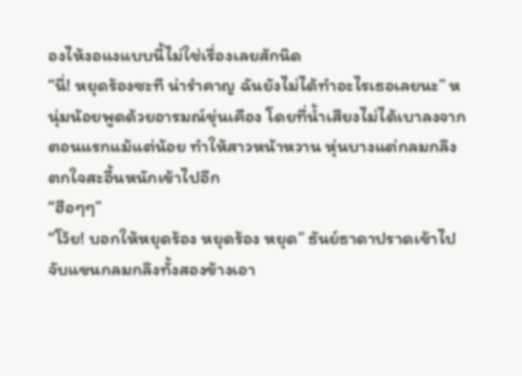องไห้งอแงแบบนี้ไม่ใช่เรื่องเลยสักนิด
“นี่! หยุดร้องซะที น่ารำคาญ ฉันยังไม่ได้ทำอะไรเธอเลยนะ” หนุ่มน้อยพูดด้วยอารมณ์ขุ่นเคือง โดยที่น้ำเสียงไม่ได้เบาลงจากตอนแรกแม้แต่น้อย ทำให้สาวหน้าหวาน หุ่นบางแต่กลมกลึง ตกใจสะอื้นหนักเข้าไปอีก
“ฮือๆๆ”
“โว้ย! บอกให้หยุดร้อง หยุดร้อง หยุด” ธันย์ธาดาปราดเข้าไปจับแขนกลมกลึงทั้งสองข้างเอา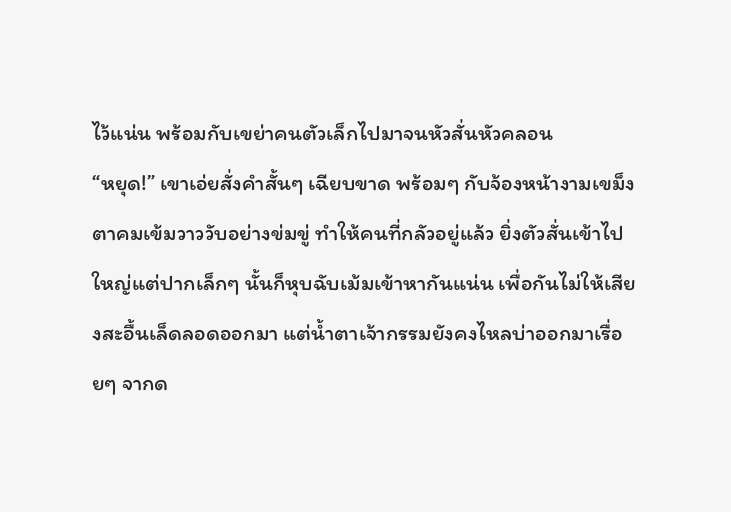ไว้แน่น พร้อมกับเขย่าคนตัวเล็กไปมาจนหัวสั่นหัวคลอน
“หยุด!” เขาเอ่ยสั่งคำสั้นๆ เฉียบขาด พร้อมๆ กับจ้องหน้างามเขม็ง ตาคมเข้มวาววับอย่างข่มขู่ ทำให้คนที่กลัวอยู่แล้ว ยิ่งตัวสั่นเข้าไปใหญ่แต่ปากเล็กๆ นั้นก็หุบฉับเม้มเข้าหากันแน่น เพื่อกันไม่ให้เสียงสะอื้นเล็ดลอดออกมา แต่น้ำตาเจ้ากรรมยังคงไหลบ่าออกมาเรื่อยๆ จากด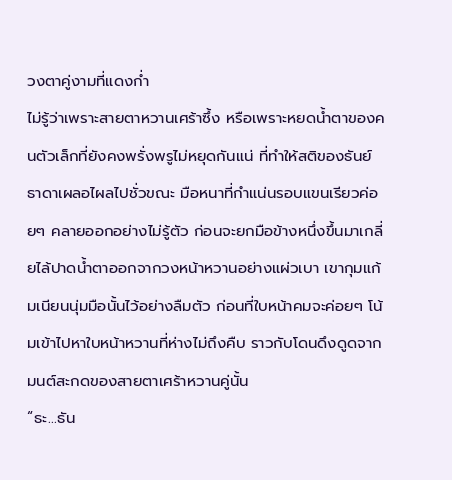วงตาคู่งามที่แดงก่ำ
ไม่รู้ว่าเพราะสายตาหวานเศร้าซึ้ง หรือเพราะหยดน้ำตาของคนตัวเล็กที่ยังคงพรั่งพรูไม่หยุดกันแน่ ที่ทำให้สติของธันย์ธาดาเผลอไผลไปชั่วขณะ มือหนาที่กำแน่นรอบแขนเรียวค่อยๆ คลายออกอย่างไม่รู้ตัว ก่อนจะยกมือข้างหนึ่งขึ้นมาเกลี่ยไล้ปาดน้ำตาออกจากวงหน้าหวานอย่างแผ่วเบา เขากุมแก้มเนียนนุ่มมือนั้นไว้อย่างลืมตัว ก่อนที่ใบหน้าคมจะค่อยๆ โน้มเข้าไปหาใบหน้าหวานที่ห่างไม่ถึงคืบ ราวกับโดนดึงดูดจากมนต์สะกดของสายตาเศร้าหวานคู่นั้น
“ธะ…ธัน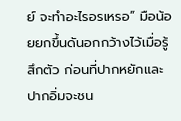ย์ จะทำอะไรอรเหรอ” มือน้อยยกขึ้นดันอกกว้างไว้เมื่อรู้สึกตัว ก่อนที่ปากหยักและปากอิ่มจะชน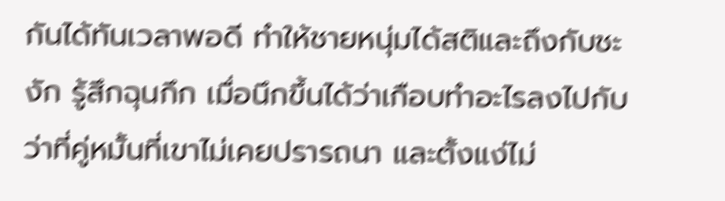กันได้ทันเวลาพอดี ทำให้ชายหนุ่มได้สติและถึงกับชะงัก รู้สึกฉุนกึก เมื่อนึกขึ้นได้ว่าเกือบทำอะไรลงไปกับว่าที่คู่หมั้นที่เขาไม่เคยปรารถนา และตั้งแง่ไม่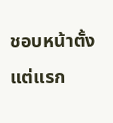ชอบหน้าตั้งแต่แรก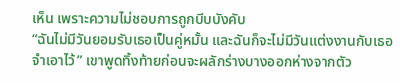เห็น เพราะความไม่ชอบการถูกบีบบังคับ
“ฉันไม่มีวันยอมรับเธอเป็นคู่หมั้น และฉันก็จะไม่มีวันแต่งงานกับเธอ จำเอาไว้” เขาพูดทิ้งท้ายก่อนจะผลักร่างบางออกห่างจากตัว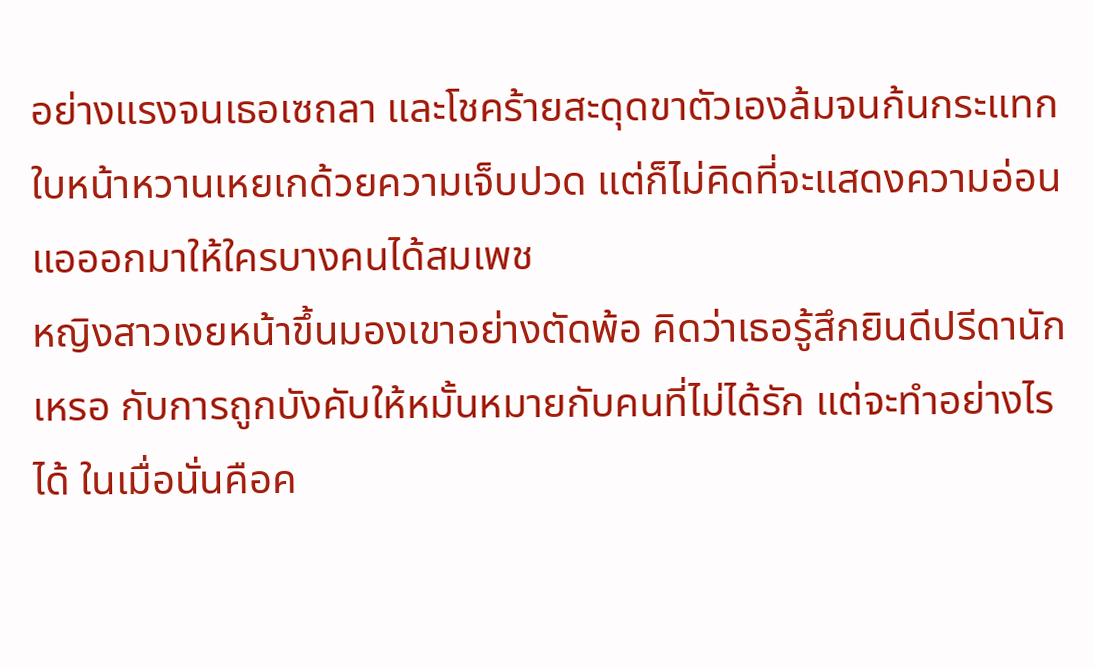อย่างแรงจนเธอเซถลา และโชคร้ายสะดุดขาตัวเองล้มจนก้นกระแทก ใบหน้าหวานเหยเกด้วยความเจ็บปวด แต่ก็ไม่คิดที่จะแสดงความอ่อนแอออกมาให้ใครบางคนได้สมเพช
หญิงสาวเงยหน้าขึ้นมองเขาอย่างตัดพ้อ คิดว่าเธอรู้สึกยินดีปรีดานักเหรอ กับการถูกบังคับให้หมั้นหมายกับคนที่ไม่ได้รัก แต่จะทำอย่างไรได้ ในเมื่อนั่นคือค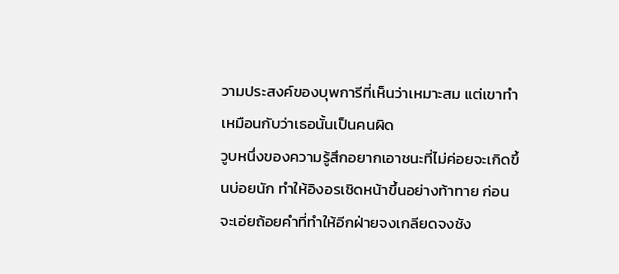วามประสงค์ของบุพการีที่เห็นว่าเหมาะสม แต่เขาทำเหมือนกับว่าเธอนั้นเป็นคนผิด
วูบหนึ่งของความรู้สึกอยากเอาชนะที่ไม่ค่อยจะเกิดขึ้นบ่อยนัก ทำให้อิงอรเชิดหน้าขึ้นอย่างท้าทาย ก่อนจะเอ่ยถ้อยคำที่ทำให้อีกฝ่ายจงเกลียดจงชัง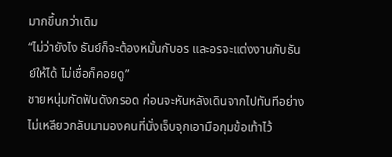มากขึ้นกว่าเดิม
“ไม่ว่ายังไง ธันย์ก็จะต้องหมั้นกับอร และอรจะแต่งงานกับธันย์ให้ได้ ไม่เชื่อก็คอยดู”
ชายหนุ่มกัดฟันดังกรอด ก่อนจะหันหลังเดินจากไปทันทีอย่างไม่เหลียวกลับมามองคนที่นั่งเจ็บจุกเอามือกุมข้อเท้าไว้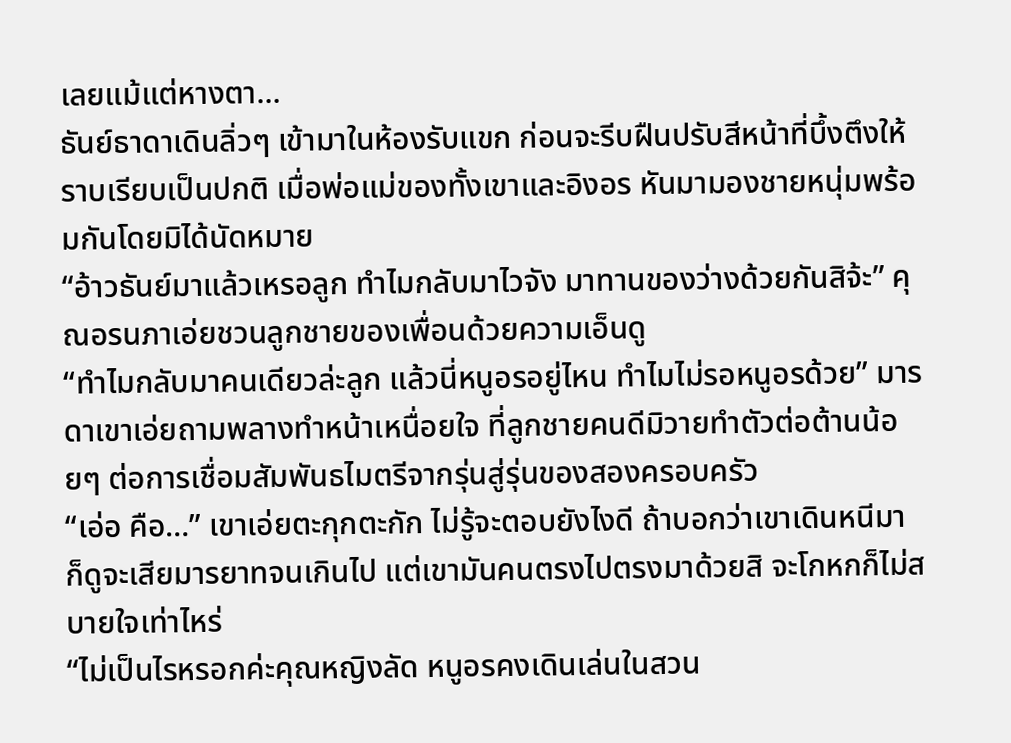เลยแม้แต่หางตา…
ธันย์ธาดาเดินลิ่วๆ เข้ามาในห้องรับแขก ก่อนจะรีบฝืนปรับสีหน้าที่บึ้งตึงให้ราบเรียบเป็นปกติ เมื่อพ่อแม่ของทั้งเขาและอิงอร หันมามองชายหนุ่มพร้อมกันโดยมิได้นัดหมาย
“อ้าวธันย์มาแล้วเหรอลูก ทำไมกลับมาไวจัง มาทานของว่างด้วยกันสิจ้ะ” คุณอรนภาเอ่ยชวนลูกชายของเพื่อนด้วยความเอ็นดู
“ทำไมกลับมาคนเดียวล่ะลูก แล้วนี่หนูอรอยู่ไหน ทำไมไม่รอหนูอรด้วย” มารดาเขาเอ่ยถามพลางทำหน้าเหนื่อยใจ ที่ลูกชายคนดีมิวายทำตัวต่อต้านน้อยๆ ต่อการเชื่อมสัมพันธไมตรีจากรุ่นสู่รุ่นของสองครอบครัว
“เอ่อ คือ…” เขาเอ่ยตะกุกตะกัก ไม่รู้จะตอบยังไงดี ถ้าบอกว่าเขาเดินหนีมา ก็ดูจะเสียมารยาทจนเกินไป แต่เขามันคนตรงไปตรงมาด้วยสิ จะโกหกก็ไม่สบายใจเท่าไหร่
“ไม่เป็นไรหรอกค่ะคุณหญิงลัด หนูอรคงเดินเล่นในสวน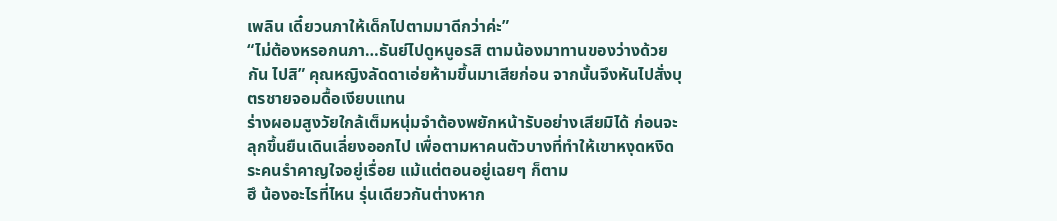เพลิน เดี๋ยวนภาให้เด็กไปตามมาดีกว่าค่ะ”
“ไม่ต้องหรอกนภา…ธันย์ไปดูหนูอรสิ ตามน้องมาทานของว่างด้วยกัน ไปสิ” คุณหญิงลัดดาเอ่ยห้ามขึ้นมาเสียก่อน จากนั้นจึงหันไปสั่งบุตรชายจอมดื้อเงียบแทน
ร่างผอมสูงวัยใกล้เต็มหนุ่มจำต้องพยักหน้ารับอย่างเสียมิได้ ก่อนจะลุกขึ้นยืนเดินเลี่ยงออกไป เพื่อตามหาคนตัวบางที่ทำให้เขาหงุดหงิดระคนรำคาญใจอยู่เรื่อย แม้แต่ตอนอยู่เฉยๆ ก็ตาม
ฮึ น้องอะไรที่ไหน รุ่นเดียวกันต่างหาก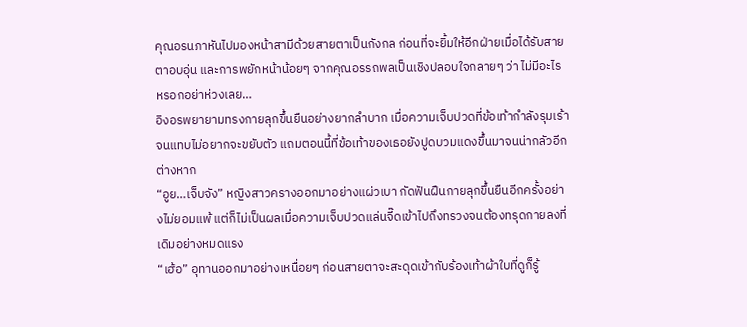คุณอรนภาหันไปมองหน้าสามีด้วยสายตาเป็นกังกล ก่อนที่จะยิ้มให้อีกฝ่ายเมื่อได้รับสายตาอบอุ่น และการพยักหน้าน้อยๆ จากคุณอรรถพลเป็นเชิงปลอบใจกลายๆ ว่า ไม่มีอะไรหรอกอย่าห่วงเลย…
อิงอรพยายามทรงกายลุกขึ้นยืนอย่างยากลำบาก เมื่อความเจ็บปวดที่ข้อเท้ากำลังรุมเร้าจนแทบไม่อยากจะขยับตัว แถมตอนนี้ที่ข้อเท้าของเธอยังปูดบวมแดงขึ้นมาจนน่ากลัวอีกต่างหาก
“อูย…เจ็บจัง” หญิงสาวครางออกมาอย่างแผ่วเบา กัดฟันฝืนกายลุกขึ้นยืนอีกครั้งอย่างไม่ยอมแพ้ แต่ก็ไม่เป็นผลเมื่อความเจ็บปวดแล่นจี๊ดเข้าไปถึงทรวงจนต้องทรุดกายลงที่เดิมอย่างหมดแรง
“เฮ้อ” อุทานออกมาอย่างเหนื่อยๆ ก่อนสายตาจะสะดุดเข้ากับร้องเท้าผ้าใบที่ดูก็รู้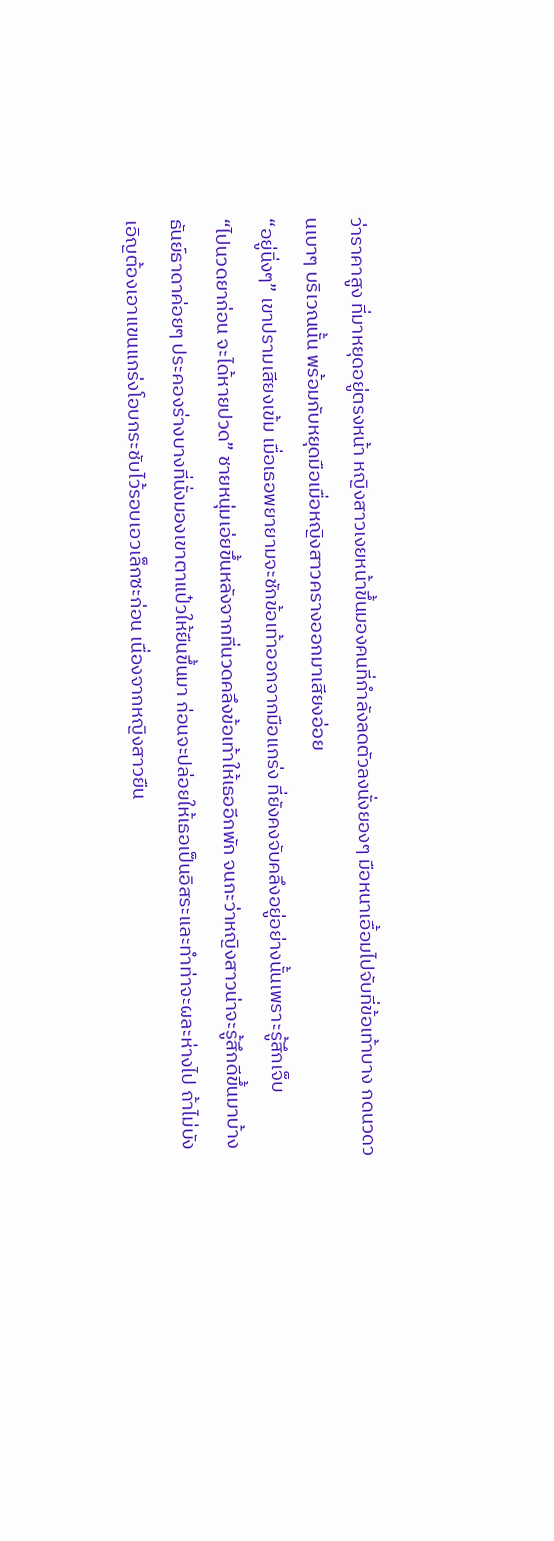ว่าราคาสูง ที่มาหยุดอยู่ตรงหน้า หญิงสาวเงยหน้าขึ้นมองคนที่กำลังลดตัวลงนั่งยองๆ มือหนาเอื้อมไปจับที่ข้อเท้าบาง กดนวดวนเบาๆ บริเวณนั้น พร้อมกับหยุดมือเมื่อหญิงสาวครางออกมาเสียงอ่อย
“อยู่นิ่งๆ” เขาปรามเสียงเข้ม เมื่อเธอพยายามจะชักข้อเท้าออกจากมือแกร่ง ที่ยังคงจับคลึงอยู่อย่างนั้นเพราะรู้สึกเจ็บ
“ไปนวดยาก่อน จะได้หายปวด” ชายหนุ่มเอ่ยขึ้นหลังจากที่นวดคลึงข้อเท้าให้เธออีกพัก จนกะว่าหญิงสาวน่าจะรู้สึกดีขึ้นมาบ้าง
ธันย์ธาดาค่อยๆ ประคองร่างบางที่นั่งมองเขาตาแป๋วให้ยืนขึ้นมา ก่อนจะปล่อยให้เธอเป็นอิสระและทำท่าจะผละห่างไป ถ้าไม่บังเอิญต้องเอาแขนแกร่งโอบกระชับไว้รอบเอวเล็กซะก่อน เนื่องจากหญิงสาวยืน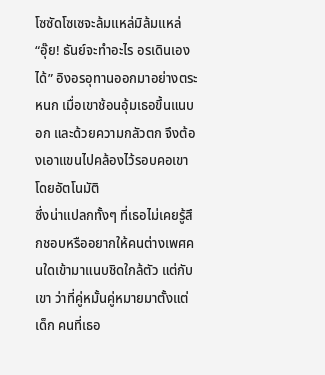โซซัดโซเซจะล้มแหล่มิล้มแหล่
“อุ๊ย! ธันย์จะทำอะไร อรเดินเองได้” อิงอรอุทานออกมาอย่างตระหนก เมื่อเขาช้อนอุ้มเธอขึ้นแนบอก และด้วยความกลัวตก จึงต้องเอาแขนไปคล้องไว้รอบคอเขาโดยอัตโนมัติ
ซึ่งน่าแปลกทั้งๆ ที่เธอไม่เคยรู้สึกชอบหรืออยากให้คนต่างเพศคนใดเข้ามาแนบชิดใกล้ตัว แต่กับเขา ว่าที่คู่หมั้นคู่หมายมาตั้งแต่เด็ก คนที่เธอ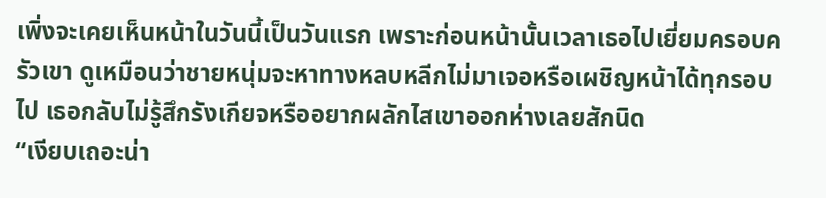เพิ่งจะเคยเห็นหน้าในวันนี้เป็นวันแรก เพราะก่อนหน้านั้นเวลาเธอไปเยี่ยมครอบครัวเขา ดูเหมือนว่าชายหนุ่มจะหาทางหลบหลีกไม่มาเจอหรือเผชิญหน้าได้ทุกรอบไป เธอกลับไม่รู้สึกรังเกียจหรืออยากผลักไสเขาออกห่างเลยสักนิด
“เงียบเถอะน่า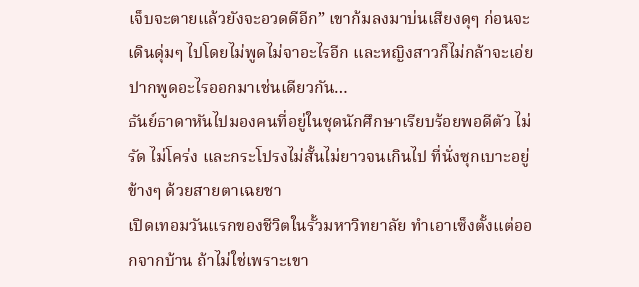เจ็บจะตายแล้วยังจะอวดดีอีก” เขาก้มลงมาบ่นเสียงดุๆ ก่อนจะเดินดุ่มๆ ไปโดยไม่พูดไม่จาอะไรอีก และหญิงสาวก็ไม่กล้าจะเอ่ยปากพูดอะไรออกมาเช่นเดียวกัน…
ธันย์ธาดาหันไปมองคนที่อยู่ในชุดนักศึกษาเรียบร้อยพอดีตัว ไม่รัด ไม่โคร่ง และกระโปรงไม่สั้นไม่ยาวจนเกินไป ที่นั่งซุกเบาะอยู่ข้างๆ ด้วยสายตาเฉยชา
เปิดเทอมวันแรกของชีวิตในรั้วมหาวิทยาลัย ทำเอาเซ็งตั้งแต่ออกจากบ้าน ถ้าไม่ใช่เพราะเขา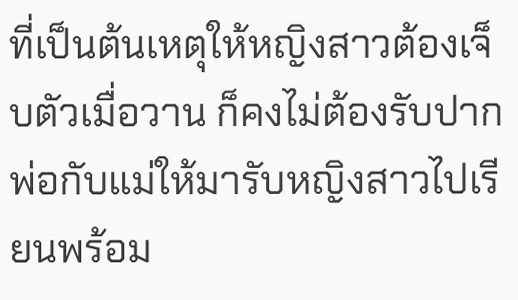ที่เป็นต้นเหตุให้หญิงสาวต้องเจ็บตัวเมื่อวาน ก็คงไม่ต้องรับปากพ่อกับแม่ให้มารับหญิงสาวไปเรียนพร้อม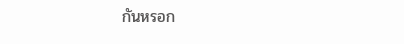กันหรอก